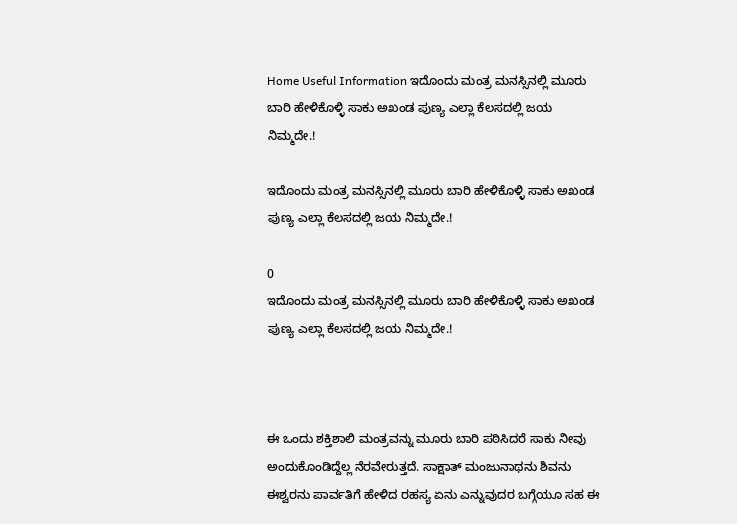Home Useful Information ಇದೊಂದು ಮಂತ್ರ ಮನಸ್ಸಿನಲ್ಲಿ ಮೂರು ಬಾರಿ ಹೇಳಿಕೊಳ್ಳಿ ಸಾಕು ಅಖಂಡ ಪುಣ್ಯ ಎಲ್ಲಾ ಕೆಲಸದಲ್ಲಿ ಜಯ ನಿಮ್ಮದೇ.!

ಇದೊಂದು ಮಂತ್ರ ಮನಸ್ಸಿನಲ್ಲಿ ಮೂರು ಬಾರಿ ಹೇಳಿಕೊಳ್ಳಿ ಸಾಕು ಅಖಂಡ ಪುಣ್ಯ ಎಲ್ಲಾ ಕೆಲಸದಲ್ಲಿ ಜಯ ನಿಮ್ಮದೇ.!

0
ಇದೊಂದು ಮಂತ್ರ ಮನಸ್ಸಿನಲ್ಲಿ ಮೂರು ಬಾರಿ ಹೇಳಿಕೊಳ್ಳಿ ಸಾಕು ಅಖಂಡ ಪುಣ್ಯ ಎಲ್ಲಾ ಕೆಲಸದಲ್ಲಿ ಜಯ ನಿಮ್ಮದೇ.!



ಈ ಒಂದು ಶಕ್ತಿಶಾಲಿ ಮಂತ್ರವನ್ನು ಮೂರು ಬಾರಿ ಪಠಿಸಿದರೆ ಸಾಕು ನೀವು ಅಂದುಕೊಂಡಿದ್ದೆಲ್ಲ ನೆರವೇರುತ್ತದೆ. ಸಾಕ್ಷಾತ್ ಮಂಜುನಾಥನು ಶಿವನು ಈಶ್ವರನು ಪಾರ್ವತಿಗೆ ಹೇಳಿದ ರಹಸ್ಯ ಏನು ಎನ್ನುವುದರ ಬಗ್ಗೆಯೂ ಸಹ ಈ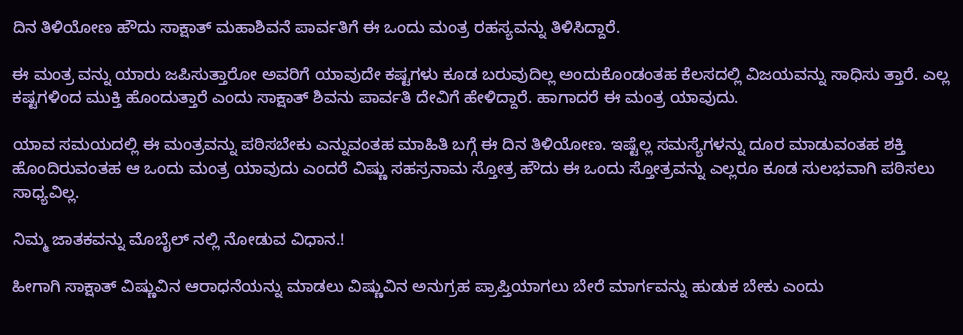ದಿನ ತಿಳಿಯೋಣ ಹೌದು ಸಾಕ್ಷಾತ್ ಮಹಾಶಿವನೆ ಪಾರ್ವತಿಗೆ ಈ ಒಂದು ಮಂತ್ರ ರಹಸ್ಯವನ್ನು ತಿಳಿಸಿದ್ದಾರೆ.

ಈ ಮಂತ್ರ ವನ್ನು ಯಾರು ಜಪಿಸುತ್ತಾರೋ ಅವರಿಗೆ ಯಾವುದೇ ಕಷ್ಟಗಳು ಕೂಡ ಬರುವುದಿಲ್ಲ ಅಂದುಕೊಂಡಂತಹ ಕೆಲಸದಲ್ಲಿ ವಿಜಯವನ್ನು ಸಾಧಿಸು ತ್ತಾರೆ. ಎಲ್ಲ ಕಷ್ಟಗಳಿಂದ ಮುಕ್ತಿ ಹೊಂದುತ್ತಾರೆ ಎಂದು ಸಾಕ್ಷಾತ್ ಶಿವನು ಪಾರ್ವತಿ ದೇವಿಗೆ ಹೇಳಿದ್ದಾರೆ. ಹಾಗಾದರೆ ಈ ಮಂತ್ರ ಯಾವುದು.

ಯಾವ ಸಮಯದಲ್ಲಿ ಈ ಮಂತ್ರವನ್ನು ಪಠಿಸಬೇಕು ಎನ್ನುವಂತಹ ಮಾಹಿತಿ ಬಗ್ಗೆ ಈ ದಿನ ತಿಳಿಯೋಣ. ಇಷ್ಟೆಲ್ಲ ಸಮಸ್ಯೆಗಳನ್ನು ದೂರ ಮಾಡುವಂತಹ ಶಕ್ತಿ ಹೊಂದಿರುವಂತಹ ಆ ಒಂದು ಮಂತ್ರ ಯಾವುದು ಎಂದರೆ ವಿಷ್ಣು ಸಹಸ್ರನಾಮ ಸ್ತೋತ್ರ ಹೌದು ಈ ಒಂದು ಸ್ತೋತ್ರವನ್ನು ಎಲ್ಲರೂ ಕೂಡ ಸುಲಭವಾಗಿ ಪಠಿಸಲು ಸಾಧ್ಯವಿಲ್ಲ.

ನಿಮ್ಮ ಜಾತಕವನ್ನು ಮೊಬೈಲ್ ನಲ್ಲಿ ನೋಡುವ ವಿಧಾನ.!

ಹೀಗಾಗಿ ಸಾಕ್ಷಾತ್ ವಿಷ್ಣುವಿನ ಆರಾಧನೆಯನ್ನು ಮಾಡಲು ವಿಷ್ಣುವಿನ ಅನುಗ್ರಹ ಪ್ರಾಪ್ತಿಯಾಗಲು ಬೇರೆ ಮಾರ್ಗವನ್ನು ಹುಡುಕ ಬೇಕು ಎಂದು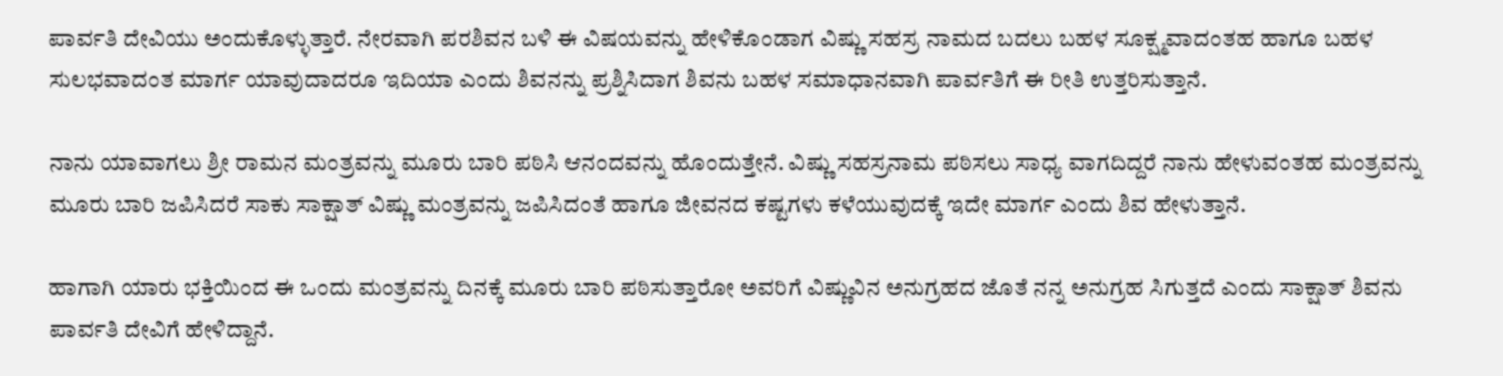ಪಾರ್ವತಿ ದೇವಿಯು ಅಂದುಕೊಳ್ಳುತ್ತಾರೆ. ನೇರವಾಗಿ ಪರಶಿವನ ಬಳಿ ಈ ವಿಷಯವನ್ನು ಹೇಳಿಕೊಂಡಾಗ ವಿಷ್ಣು ಸಹಸ್ರ ನಾಮದ ಬದಲು ಬಹಳ ಸೂಕ್ಷ್ಮವಾದಂತಹ ಹಾಗೂ ಬಹಳ ಸುಲಭವಾದಂತ ಮಾರ್ಗ ಯಾವುದಾದರೂ ಇದಿಯಾ ಎಂದು ಶಿವನನ್ನು ಪ್ರಶ್ನಿಸಿದಾಗ ಶಿವನು ಬಹಳ ಸಮಾಧಾನವಾಗಿ ಪಾರ್ವತಿಗೆ ಈ ರೀತಿ ಉತ್ತರಿಸುತ್ತಾನೆ.

ನಾನು ಯಾವಾಗಲು ಶ್ರೀ ರಾಮನ ಮಂತ್ರವನ್ನು ಮೂರು ಬಾರಿ ಪಠಿಸಿ ಆನಂದವನ್ನು ಹೊಂದುತ್ತೇನೆ. ವಿಷ್ಣು ಸಹಸ್ರನಾಮ ಪಠಿಸಲು ಸಾಧ್ಯ ವಾಗದಿದ್ದರೆ ನಾನು ಹೇಳುವಂತಹ ಮಂತ್ರವನ್ನು ಮೂರು ಬಾರಿ ಜಪಿಸಿದರೆ ಸಾಕು ಸಾಕ್ಷಾತ್ ವಿಷ್ಣು ಮಂತ್ರವನ್ನು ಜಪಿಸಿದಂತೆ ಹಾಗೂ ಜೀವನದ ಕಷ್ಟಗಳು ಕಳೆಯುವುದಕ್ಕೆ ಇದೇ ಮಾರ್ಗ ಎಂದು ಶಿವ ಹೇಳುತ್ತಾನೆ.

ಹಾಗಾಗಿ ಯಾರು ಭಕ್ತಿಯಿಂದ ಈ ಒಂದು ಮಂತ್ರವನ್ನು ದಿನಕ್ಕೆ ಮೂರು ಬಾರಿ ಪಠಿಸುತ್ತಾರೋ ಅವರಿಗೆ ವಿಷ್ಣುವಿನ ಅನುಗ್ರಹದ ಜೊತೆ ನನ್ನ ಅನುಗ್ರಹ ಸಿಗುತ್ತದೆ ಎಂದು ಸಾಕ್ಷಾತ್ ಶಿವನು ಪಾರ್ವತಿ ದೇವಿಗೆ ಹೇಳಿದ್ದಾನೆ.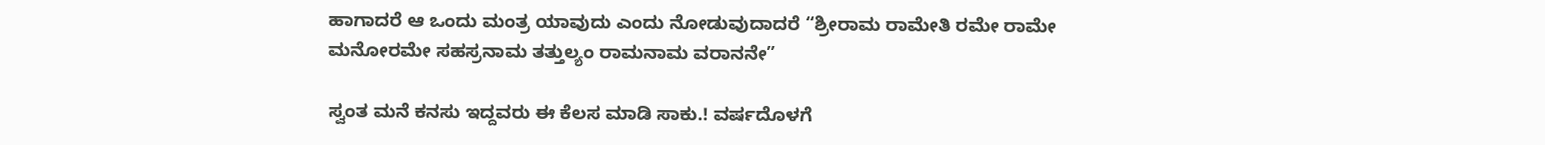ಹಾಗಾದರೆ ಆ ಒಂದು ಮಂತ್ರ ಯಾವುದು ಎಂದು ನೋಡುವುದಾದರೆ “ಶ್ರೀರಾಮ ರಾಮೇತಿ ರಮೇ ರಾಮೇ ಮನೋರಮೇ ಸಹಸ್ರನಾಮ ತತ್ತುಲ್ಯಂ ರಾಮನಾಮ ವರಾನನೇ”

ಸ್ವಂತ ಮನೆ ಕನಸು ಇದ್ದವರು ಈ ಕೆಲಸ ಮಾಡಿ ಸಾಕು.! ವರ್ಷದೊಳಗೆ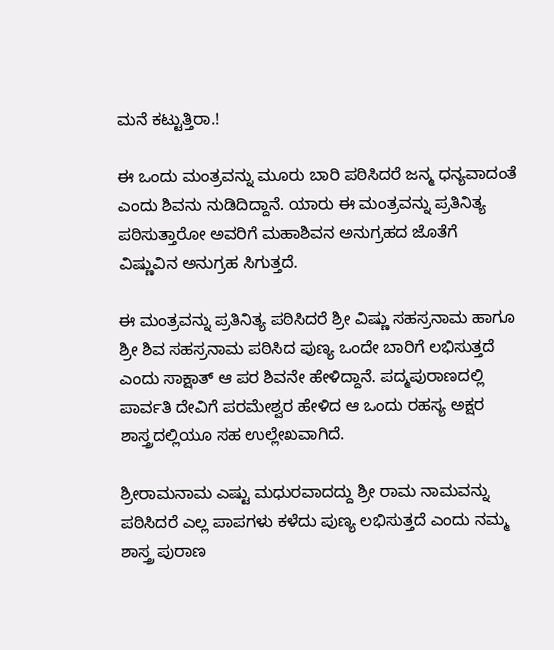ಮನೆ ಕಟ್ಟುತ್ತಿರಾ.!

ಈ ಒಂದು ಮಂತ್ರವನ್ನು ಮೂರು ಬಾರಿ ಪಠಿಸಿದರೆ ಜನ್ಮ ಧನ್ಯವಾದಂತೆ ಎಂದು ಶಿವನು ನುಡಿದಿದ್ದಾನೆ. ಯಾರು ಈ ಮಂತ್ರವನ್ನು ಪ್ರತಿನಿತ್ಯ ಪಠಿಸುತ್ತಾರೋ ಅವರಿಗೆ ಮಹಾಶಿವನ ಅನುಗ್ರಹದ ಜೊತೆಗೆ ವಿಷ್ಣುವಿನ ಅನುಗ್ರಹ ಸಿಗುತ್ತದೆ.

ಈ ಮಂತ್ರವನ್ನು ಪ್ರತಿನಿತ್ಯ ಪಠಿಸಿದರೆ ಶ್ರೀ ವಿಷ್ಣು ಸಹಸ್ರನಾಮ ಹಾಗೂ ಶ್ರೀ ಶಿವ ಸಹಸ್ರನಾಮ ಪಠಿಸಿದ ಪುಣ್ಯ ಒಂದೇ ಬಾರಿಗೆ ಲಭಿಸುತ್ತದೆ ಎಂದು ಸಾಕ್ಷಾತ್ ಆ ಪರ ಶಿವನೇ ಹೇಳಿದ್ದಾನೆ. ಪದ್ಮಪುರಾಣದಲ್ಲಿ ಪಾರ್ವತಿ ದೇವಿಗೆ ಪರಮೇಶ್ವರ ಹೇಳಿದ ಆ ಒಂದು ರಹಸ್ಯ ಅಕ್ಷರ ಶಾಸ್ತ್ರದಲ್ಲಿಯೂ ಸಹ ಉಲ್ಲೇಖವಾಗಿದೆ.

ಶ್ರೀರಾಮನಾಮ ಎಷ್ಟು ಮಧುರವಾದದ್ದು ಶ್ರೀ ರಾಮ ನಾಮವನ್ನು ಪಠಿಸಿದರೆ ಎಲ್ಲ ಪಾಪಗಳು ಕಳೆದು ಪುಣ್ಯ ಲಭಿಸುತ್ತದೆ ಎಂದು ನಮ್ಮ ಶಾಸ್ತ್ರ ಪುರಾಣ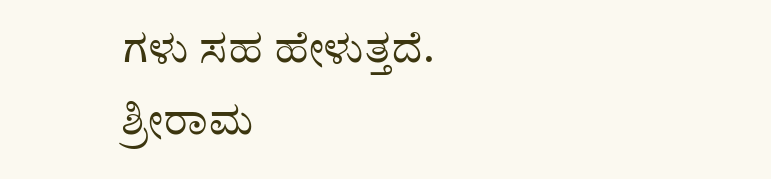ಗಳು ಸಹ ಹೇಳುತ್ತದೆ. ಶ್ರೀರಾಮ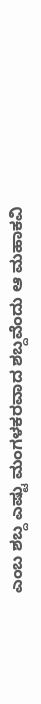ಎಂಬ ಶಬ್ದ ಎಷ್ಟು ಮಂಗಳಕರವಾದ ಶಬ್ದವೆಂದು ಆ ಮಹಾಕವಿ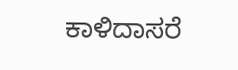ಕಾಳಿದಾಸರೆ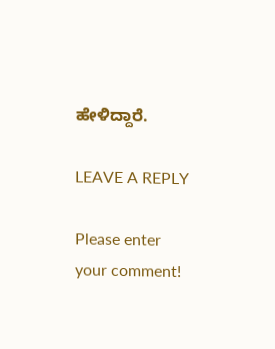ಹೇಳಿದ್ದಾರೆ.

LEAVE A REPLY

Please enter your comment!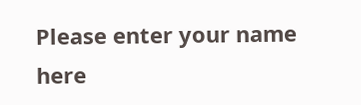Please enter your name here